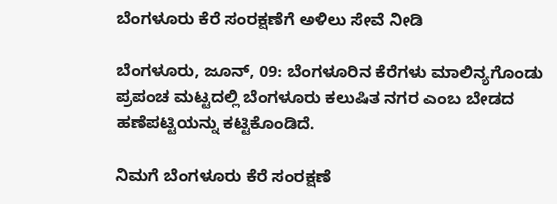ಬೆಂಗಳೂರು ಕೆರೆ ಸಂರಕ್ಷಣೆಗೆ ಅಳಿಲು ಸೇವೆ ನೀಡಿ

ಬೆಂಗಳೂರು, ಜೂನ್, 09: ಬೆಂಗಳೂರಿನ ಕೆರೆಗಳು ಮಾಲಿನ್ಯಗೊಂಡು ಪ್ರಪಂಚ ಮಟ್ಟದಲ್ಲಿ ಬೆಂಗಳೂರು ಕಲುಷಿತ ನಗರ ಎಂಬ ಬೇಡದ ಹಣೆಪಟ್ಟಿಯನ್ನು ಕಟ್ಟಿಕೊಂಡಿದೆ.

ನಿಮಗೆ ಬೆಂಗಳೂರು ಕೆರೆ ಸಂರಕ್ಷಣೆ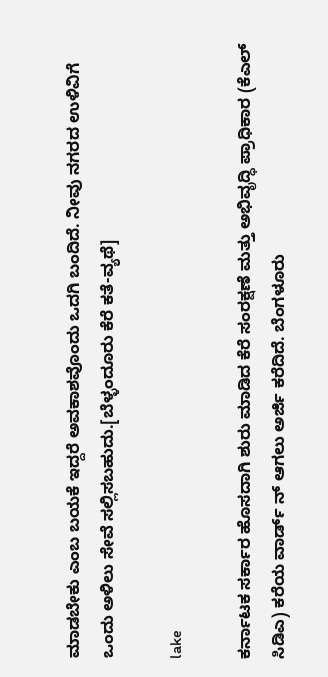ಮಾಡಬೇಕು ಎಂಬ ಬಯಕೆ ಇದ್ದರೆ ಅವಕಾಶವೊಂದು ಒದಗಿ ಬಂದಿದೆ. ನೀವು ನಗರದ ಉಳಿವಿಗೆ ಒಂದು ಅಳಿಲು ಸೇವೆ ಸಲ್ಲಿಸಬಹುದು.[ಬೆಳ್ಳಂದೂರು ಕೆರೆ ಕತೆ-ವ್ಯಥೆ]

lake

ಕರ್ನಾಟಕ ಸರ್ಕಾರ ಹೊಸದಾಗಿ ಶುರು ಮಾಡಿದ ಕೆರೆ ಸಂರಕ್ಷಣೆ ಮತ್ತು ಅಭಿವೃದ್ಧಿ ಪ್ರಾಧಿಕಾರ (ಕೆಎಲ್ ಸಿಡಿಎ) ಕರೆಯ ವಾರ್ಡ್ ನ್ ಆಗಲು ಅರ್ಜಿ ಕರೆದಿದೆ. ಬೆಂಗಳೂರು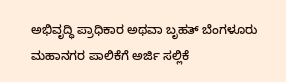ಅಭಿವೃದ್ಧಿ ಪ್ರಾಧಿಕಾರ ಅಥವಾ ಬೃಹತ್ ಬೆಂಗಳೂರು ಮಹಾನಗರ ಪಾಲಿಕೆಗೆ ಅರ್ಜಿ ಸಲ್ಲಿಕೆ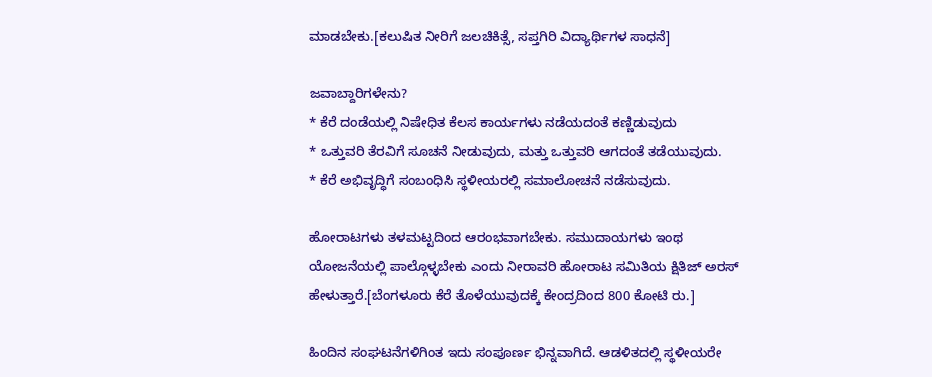ಮಾಡಬೇಕು.[ಕಲುಷಿತ ನೀರಿಗೆ ಜಲಚಿಕಿತ್ಸೆ, ಸಪ್ತಗಿರಿ ವಿದ್ಯಾರ್ಥಿಗಳ ಸಾಧನೆ]

ಜವಾಬ್ದಾರಿಗಳೇನು?
* ಕೆರೆ ದಂಡೆಯಲ್ಲಿ ನಿಷೇಧಿತ ಕೆಲಸ ಕಾರ್ಯಗಳು ನಡೆಯದಂತೆ ಕಣ್ಣಿಡುವುದು
* ಒತ್ತುವರಿ ತೆರವಿಗೆ ಸೂಚನೆ ನೀಡುವುದು, ಮತ್ತು ಒತ್ತುವರಿ ಆಗದಂತೆ ತಡೆಯುವುದು.
* ಕೆರೆ ಅಭಿವೃದ್ಧಿಗೆ ಸಂಬಂಧಿಸಿ ಸ್ಥಳೀಯರಲ್ಲಿ ಸಮಾಲೋಚನೆ ನಡೆಸುವುದು.

ಹೋರಾಟಗಳು ತಳಮಟ್ಟದಿಂದ ಆರಂಭವಾಗಬೇಕು. ಸಮುದಾಯಗಳು ಇಂಥ ಯೋಜನೆಯಲ್ಲಿ ಪಾಲ್ಗೊಳ್ಳಬೇಕು ಎಂದು ನೀರಾವರಿ ಹೋರಾಟ ಸಮಿತಿಯ ಕ್ಷಿತಿಜ್ ಅರಸ್ ಹೇಳುತ್ತಾರೆ.[ಬೆಂಗಳೂರು ಕೆರೆ ತೊಳೆಯುವುದಕ್ಕೆ ಕೇಂದ್ರದಿಂದ 800 ಕೋಟಿ ರು.]

ಹಿಂದಿನ ಸಂಘಟನೆಗಳಿಗಿಂತ ಇದು ಸಂಪೂರ್ಣ ಭಿನ್ನವಾಗಿದೆ. ಆಡಳಿತದಲ್ಲಿ ಸ್ಥಳೀಯರೇ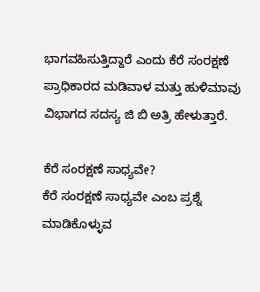ಭಾಗವಹಿಸುತ್ತಿದ್ದಾರೆ ಎಂದು ಕೆರೆ ಸಂರಕ್ಷಣೆ ಪ್ರಾಧಿಕಾರದ ಮಡಿವಾಳ ಮತ್ತು ಹುಳಿಮಾವು ವಿಭಾಗದ ಸದಸ್ಯ ಜಿ ಬಿ ಅತ್ರಿ ಹೇಳುತ್ತಾರೆ.

ಕೆರೆ ಸಂರಕ್ಷಣೆ ಸಾಧ್ಯವೇ?
ಕೆರೆ ಸಂರಕ್ಷಣೆ ಸಾಧ್ಯವೇ ಎಂಬ ಪ್ರಶ್ನೆ ಮಾಡಿಕೊಳ್ಳುವ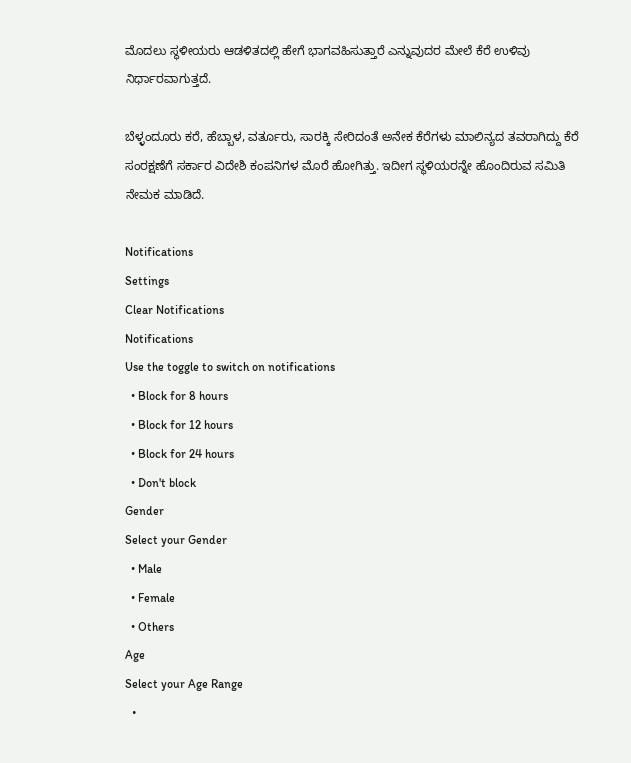ಮೊದಲು ಸ್ಥಳೀಯರು ಆಡಳಿತದಲ್ಲಿ ಹೇಗೆ ಭಾಗವಹಿಸುತ್ತಾರೆ ಎನ್ನುವುದರ ಮೇಲೆ ಕೆರೆ ಉಳಿವು ನಿರ್ಧಾರವಾಗುತ್ತದೆ.

ಬೆಳ್ಳಂದೂರು ಕರೆ, ಹೆಬ್ಬಾಳ, ವರ್ತೂರು, ಸಾರಕ್ಕಿ ಸೇರಿದಂತೆ ಅನೇಕ ಕೆರೆಗಳು ಮಾಲಿನ್ಯದ ತವರಾಗಿದ್ದು ಕೆರೆ ಸಂರಕ್ಷಣೆಗೆ ಸರ್ಕಾರ ವಿದೇಶಿ ಕಂಪನಿಗಳ ಮೊರೆ ಹೋಗಿತ್ತು. ಇದೀಗ ಸ್ಥಳಿಯರನ್ನೇ ಹೊಂದಿರುವ ಸಮಿತಿ ನೇಮಕ ಮಾಡಿದೆ.

Notifications
Settings
Clear Notifications
Notifications
Use the toggle to switch on notifications
  • Block for 8 hours
  • Block for 12 hours
  • Block for 24 hours
  • Don't block
Gender
Select your Gender
  • Male
  • Female
  • Others
Age
Select your Age Range
  •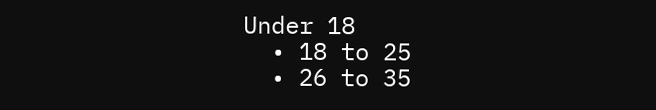Under 18
  • 18 to 25
  • 26 to 35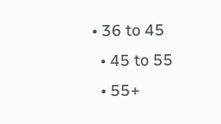• 36 to 45
  • 45 to 55
  • 55+